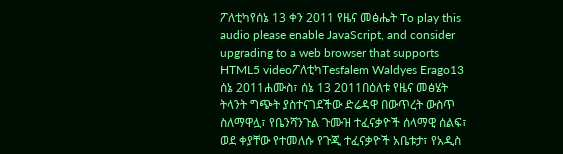ፖለቲካየሰኔ 13 ቀን 2011 የዜና መፅሔት To play this audio please enable JavaScript, and consider upgrading to a web browser that supports HTML5 videoፖለቲካTesfalem Waldyes Erago13 ሰኔ 2011ሐሙስ፣ ሰኔ 13 2011በዕለቱ የዜና መፅሄት ትላንት ግጭት ያስተናገደችው ድሬዳዋ በውጥረት ውስጥ ስለማዋሏ፣ የቤንሻንጉል ጉሙዝ ተፈናቃዮች ሰላማዊ ሰልፍ፣ ወደ ቀያቸው የተመለሱ የጉጂ ተፈናቃዮች አቤቱታ፣ የአዲስ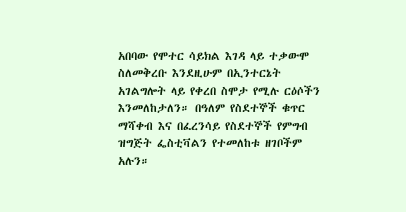አበባው የሞተር ሳይክል እገዳ ላይ ተቃውሞ ስለመቅረቡ እንደዚሁም በኢንተርኔት አገልግሎት ላይ የቀረበ ስሞታ የሚሉ ርዕሶችን እንመለከታለን። በዓለም የስደተኞች ቁጥር ማሻቀብ እና በፈረንሳይ የስደተኞች የምግብ ዝግጅት ፌስቲቫልን የተመለከቱ ዘገቦችም አሉን።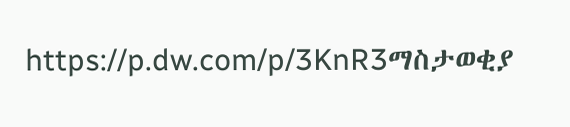https://p.dw.com/p/3KnR3ማስታወቂያ